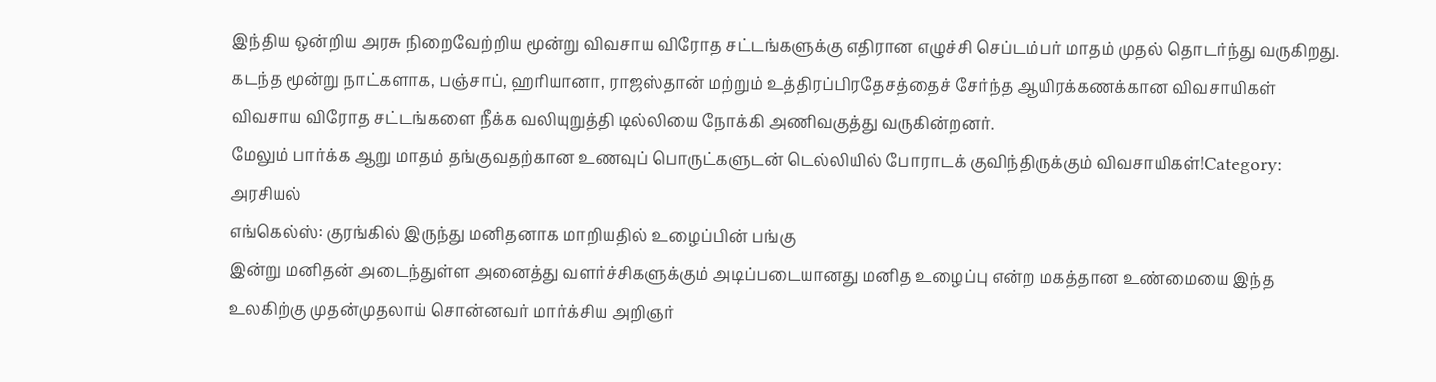இந்திய ஒன்றிய அரசு நிறைவேற்றிய மூன்று விவசாய விரோத சட்டங்களுக்கு எதிரான எழுச்சி செப்டம்பர் மாதம் முதல் தொடர்ந்து வருகிறது. கடந்த மூன்று நாட்களாக, பஞ்சாப், ஹரியானா, ராஜஸ்தான் மற்றும் உத்திரப்பிரதேசத்தைச் சேர்ந்த ஆயிரக்கணக்கான விவசாயிகள் விவசாய விரோத சட்டங்களை நீக்க வலியுறுத்தி டில்லியை நோக்கி அணிவகுத்து வருகின்றனர்.
மேலும் பார்க்க ஆறு மாதம் தங்குவதற்கான உணவுப் பொருட்களுடன் டெல்லியில் போராடக் குவிந்திருக்கும் விவசாயிகள்!Category: அரசியல்
எங்கெல்ஸ்: குரங்கில் இருந்து மனிதனாக மாறியதில் உழைப்பின் பங்கு
இன்று மனிதன் அடைந்துள்ள அனைத்து வளர்ச்சிகளுக்கும் அடிப்படையானது மனித உழைப்பு என்ற மகத்தான உண்மையை இந்த உலகிற்கு முதன்முதலாய் சொன்னவர் மார்க்சிய அறிஞர்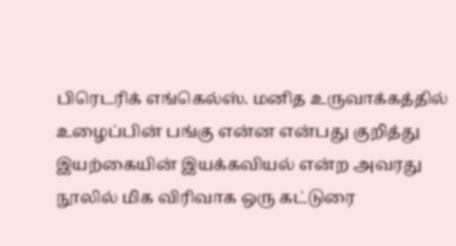பிரெடரிக் எங்கெல்ஸ். மனித உருவாக்கத்தில் உழைப்பின் பங்கு என்ன என்பது குறித்து இயற்கையின் இயக்கவியல் என்ற அவரது நூலில் மிக விரிவாக ஒரு கட்டுரை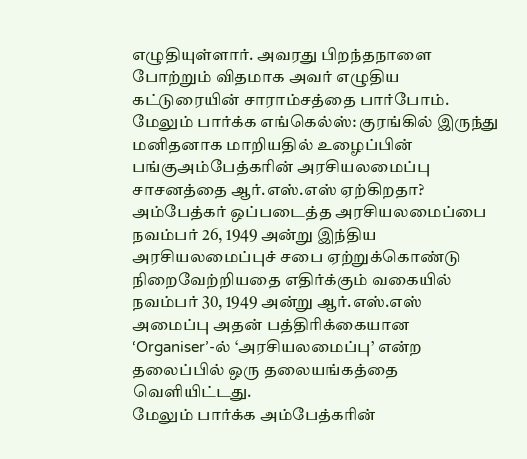எழுதியுள்ளார். அவரது பிறந்தநாளை போற்றும் விதமாக அவர் எழுதிய கட்டுரையின் சாராம்சத்தை பார்போம்.
மேலும் பார்க்க எங்கெல்ஸ்: குரங்கில் இருந்து மனிதனாக மாறியதில் உழைப்பின் பங்குஅம்பேத்கரின் அரசியலமைப்பு சாசனத்தை ஆர்.எஸ்.எஸ் ஏற்கிறதா?
அம்பேத்கர் ஒப்படைத்த அரசியலமைப்பை நவம்பர் 26, 1949 அன்று இந்திய அரசியலமைப்புச் சபை ஏற்றுக்கொண்டு நிறைவேற்றியதை எதிர்க்கும் வகையில் நவம்பர் 30, 1949 அன்று ஆர்.எஸ்.எஸ் அமைப்பு அதன் பத்திரிக்கையான ‘Organiser’-ல் ‘அரசியலமைப்பு’ என்ற தலைப்பில் ஒரு தலையங்கத்தை வெளியிட்டது.
மேலும் பார்க்க அம்பேத்கரின்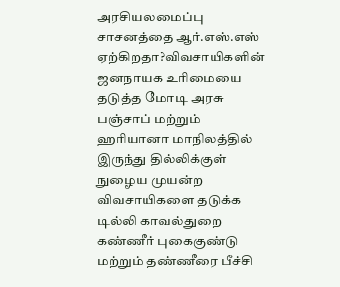அரசியலமைப்பு சாசனத்தை ஆர்.எஸ்.எஸ் ஏற்கிறதா?விவசாயிகளின் ஜனநாயக உரிமையை தடுத்த மோடி அரசு
பஞ்சாப் மற்றும் ஹரியானா மாநிலத்தில் இருந்து தில்லிக்குள் நுழைய முயன்ற விவசாயிகளை தடுக்க டில்லி காவல்துறை கண்ணீர் புகைகுண்டு மற்றும் தண்ணீரை பீச்சி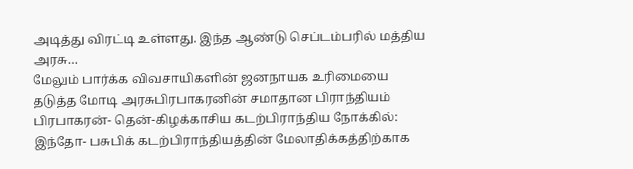அடித்து விரட்டி உள்ளது. இந்த ஆண்டு செப்டம்பரில் மத்திய அரசு…
மேலும் பார்க்க விவசாயிகளின் ஜனநாயக உரிமையை தடுத்த மோடி அரசுபிரபாகரனின் சமாதான பிராந்தியம்
பிரபாகரன்- தென்-கிழக்காசிய கடற்பிராந்திய நோக்கில்: இந்தோ- பசுபிக் கடற்பிராந்தியத்தின் மேலாதிக்கத்திற்காக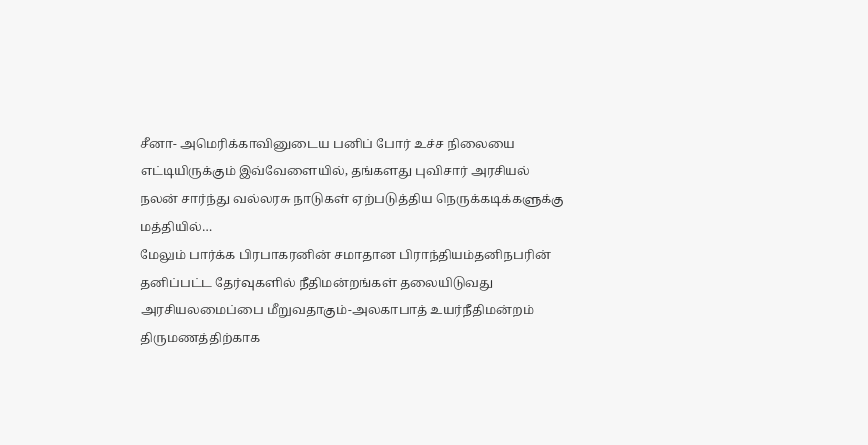சீனா- அமெரிக்காவினுடைய பனிப் போர் உச்ச நிலையை எட்டியிருக்கும் இவ்வேளையில், தங்களது புவிசார் அரசியல் நலன் சார்ந்து வல்லரசு நாடுகள் ஏற்படுத்திய நெருக்கடிக்களுக்கு மத்தியில்…
மேலும் பார்க்க பிரபாகரனின் சமாதான பிராந்தியம்தனிநபரின் தனிப்பட்ட தேர்வுகளில் நீதிமன்றங்கள் தலையிடுவது அரசியலமைப்பை மீறுவதாகும்-அலகாபாத் உயர்நீதிமன்றம்
திருமணத்திற்காக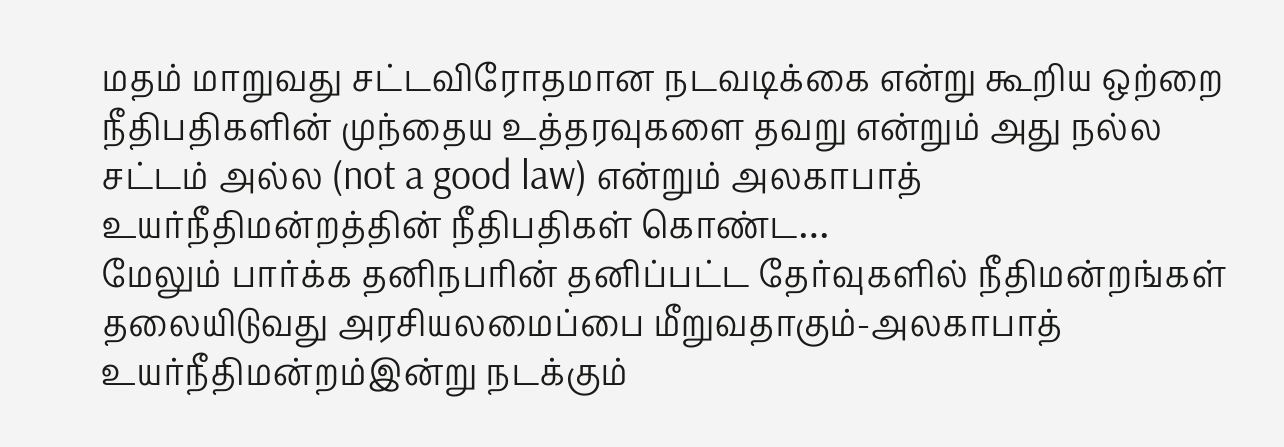மதம் மாறுவது சட்டவிரோதமான நடவடிக்கை என்று கூறிய ஒற்றை நீதிபதிகளின் முந்தைய உத்தரவுகளை தவறு என்றும் அது நல்ல சட்டம் அல்ல (not a good law) என்றும் அலகாபாத் உயர்நீதிமன்றத்தின் நீதிபதிகள் கொண்ட…
மேலும் பார்க்க தனிநபரின் தனிப்பட்ட தேர்வுகளில் நீதிமன்றங்கள் தலையிடுவது அரசியலமைப்பை மீறுவதாகும்-அலகாபாத் உயர்நீதிமன்றம்இன்று நடக்கும்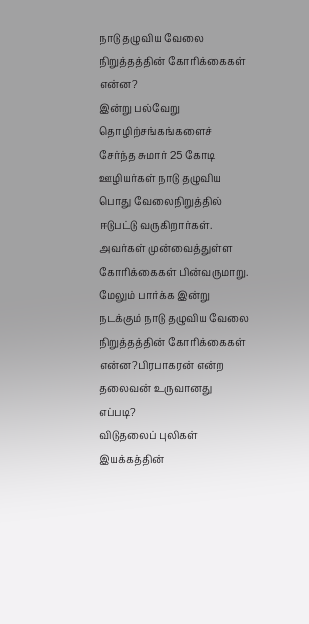நாடு தழுவிய வேலை நிறுத்தத்தின் கோரிக்கைகள் என்ன?
இன்று பல்வேறு தொழிற்சங்கங்களைச் சேர்ந்த சுமார் 25 கோடி ஊழியர்கள் நாடு தழுவிய பொது வேலைநிறுத்தில் ஈடுபட்டு வருகிறார்கள். அவர்கள் முன்வைத்துள்ள கோரிக்கைகள் பின்வருமாறு.
மேலும் பார்க்க இன்று நடக்கும் நாடு தழுவிய வேலை நிறுத்தத்தின் கோரிக்கைகள் என்ன?பிரபாகரன் என்ற தலைவன் உருவானது எப்படி?
விடுதலைப் புலிகள் இயக்கத்தின்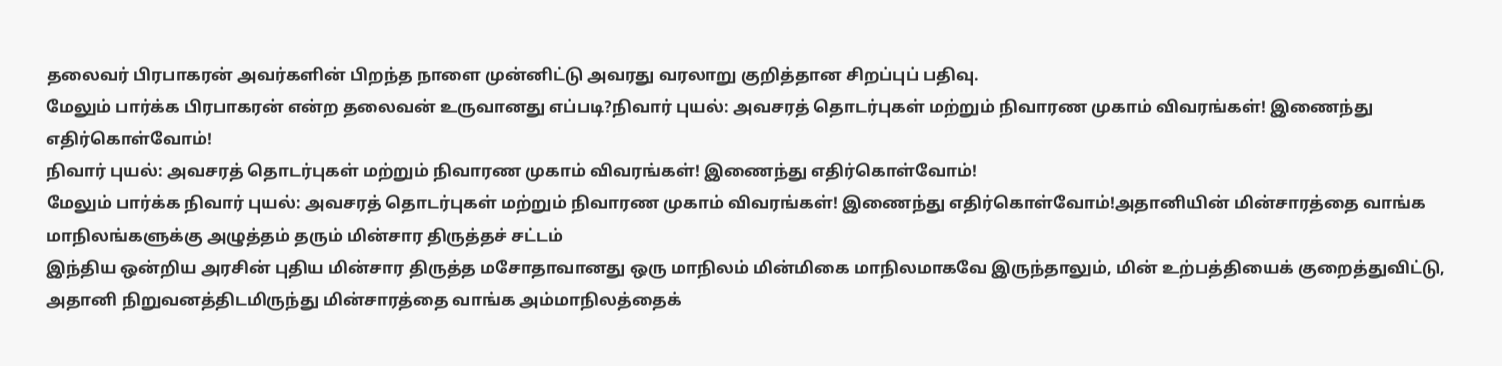தலைவர் பிரபாகரன் அவர்களின் பிறந்த நாளை முன்னிட்டு அவரது வரலாறு குறித்தான சிறப்புப் பதிவு.
மேலும் பார்க்க பிரபாகரன் என்ற தலைவன் உருவானது எப்படி?நிவார் புயல்: அவசரத் தொடர்புகள் மற்றும் நிவாரண முகாம் விவரங்கள்! இணைந்து எதிர்கொள்வோம்!
நிவார் புயல்: அவசரத் தொடர்புகள் மற்றும் நிவாரண முகாம் விவரங்கள்! இணைந்து எதிர்கொள்வோம்!
மேலும் பார்க்க நிவார் புயல்: அவசரத் தொடர்புகள் மற்றும் நிவாரண முகாம் விவரங்கள்! இணைந்து எதிர்கொள்வோம்!அதானியின் மின்சாரத்தை வாங்க மாநிலங்களுக்கு அழுத்தம் தரும் மின்சார திருத்தச் சட்டம்
இந்திய ஒன்றிய அரசின் புதிய மின்சார திருத்த மசோதாவானது ஒரு மாநிலம் மின்மிகை மாநிலமாகவே இருந்தாலும், மின் உற்பத்தியைக் குறைத்துவிட்டு, அதானி நிறுவனத்திடமிருந்து மின்சாரத்தை வாங்க அம்மாநிலத்தைக்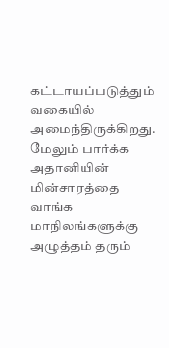கட்டாயப்படுத்தும் வகையில் அமைந்திருக்கிறது.
மேலும் பார்க்க அதானியின் மின்சாரத்தை வாங்க மாநிலங்களுக்கு அழுத்தம் தரும்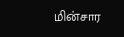மின்சார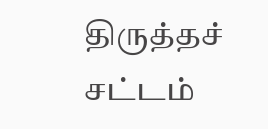திருத்தச் சட்டம்